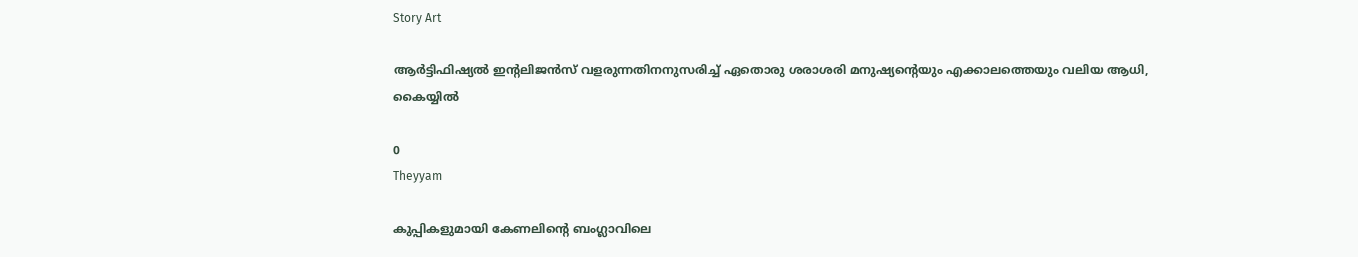Story Art

ആർട്ടിഫിഷ്യൽ ഇന്റലിജൻസ് വളരുന്നതിനനുസരിച്ച് ഏതൊരു ശരാശരി മനുഷ്യന്റെയും എക്കാലത്തെയും വലിയ ആധി, കൈയ്യിൽ

0
Theyyam

കുപ്പികളുമായി കേണലിന്റെ ബംഗ്ലാവിലെ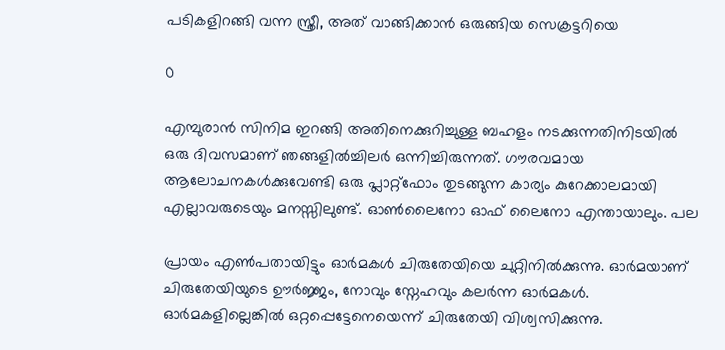പടികളിറങ്ങി വന്ന സ്ത്രീ, അത് വാങ്ങിക്കാൻ ഒരുങ്ങിയ സെക്രട്ടറിയെ

0

എമ്പുരാൻ സിനിമ ഇറങ്ങി അതിനെക്കുറിച്ചുള്ള ബഹളം നടക്കുന്നതിനിടയിൽ ഒരു ദിവസമാണ് ഞങ്ങളിൽച്ചിലർ ഒന്നിച്ചിരുന്നത്. ഗൗരവമായ ആലോചനകൾക്കുവേണ്ടി ഒരു പ്ലാറ്റ്ഫോം തുടങ്ങുന്ന കാര്യം കുറേക്കാലമായി എല്ലാവരുടെയും മനസ്സിലുണ്ട്. ഓൺലൈനോ ഓഫ് ലൈനോ എന്തായാലും. പല

പ്രായം എൺപതായിട്ടും ഓർമകൾ ചിരുതേയിയെ ചുറ്റിനിൽക്കുന്നു. ഓർമയാണ് ചിരുതേയിയുടെ ഊർജ്ജം, നോവും സ്നേഹവും കലർന്ന ഓർമകൾ. ഓർമകളില്ലെങ്കിൽ ഒറ്റപ്പെട്ടേനെയെന്ന് ചിരുതേയി വിശ്വസിക്കുന്നു.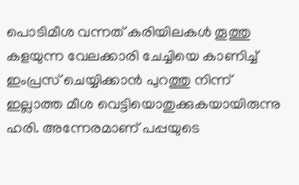പൊടിമീശ വന്നത് കരിയിലകൾ തൂത്തു കളയുന്ന വേലക്കാരി ചേച്ചിയെ കാണിച്ച് ഇംപ്രസ് ചെയ്യിക്കാൻ പുറത്തു നിന്ന് ഇല്ലാത്ത മീശ വെട്ടിയൊതുക്കുകയായിരുന്നു ഹരി. അന്നേരമാണ് പപ്പയുടെ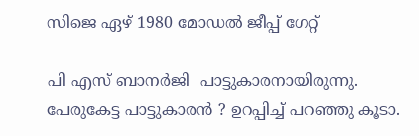സിജെ ഏഴ് 1980 മോഡൽ ജീപ്പ് ഗേറ്റ്

പി എസ് ബാനർജി  പാട്ടുകാരനായിരുന്നു.  പേരുകേട്ട പാട്ടുകാരൻ ? ഉറപ്പിച്ച് പറഞ്ഞു കൂടാ.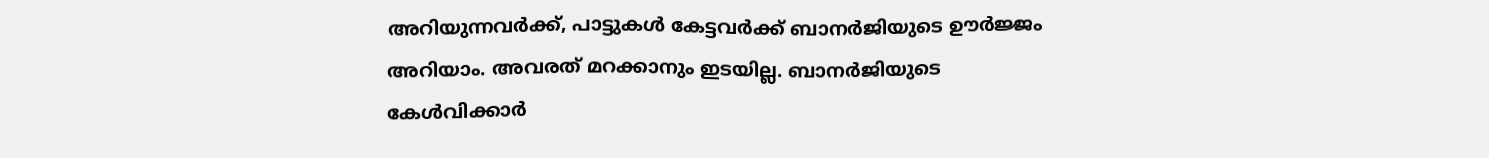അറിയുന്നവർക്ക്, പാട്ടുകൾ കേട്ടവർക്ക് ബാനർജിയുടെ ഊർജ്ജം അറിയാം. അവരത് മറക്കാനും ഇടയില്ല. ബാനർജിയുടെ കേൾവിക്കാർ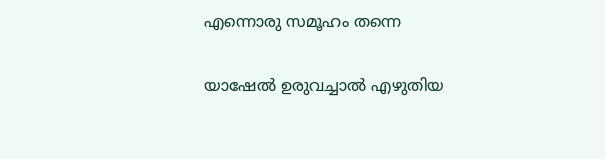എന്നൊരു സമൂഹം തന്നെ

യാഷേൽ ഉരുവച്ചാൽ എഴുതിയ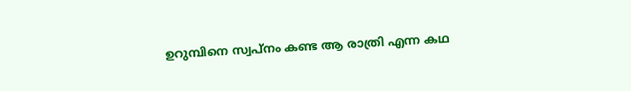ഉറുമ്പിനെ സ്വപ്നം കണ്ട ആ രാത്രി എന്ന കഥ